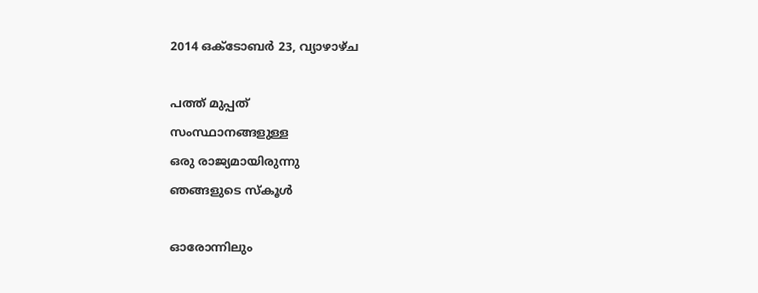2014 ഒക്‌ടോബർ 23, വ്യാഴാഴ്‌ച

പത്ത് മുപ്പത്
സംസ്ഥാനങ്ങളുള്ള
ഒരു രാജ്യമായിരുന്നു
ഞങ്ങളുടെ സ്കൂള്‍

ഓരോന്നിലും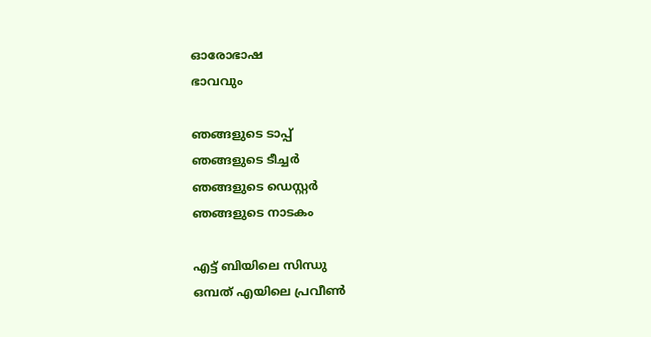ഓരോഭാഷ
ഭാവവും

ഞങ്ങളുടെ ടാപ്പ്
ഞങ്ങളുടെ ടീച്ചര്‍
ഞങ്ങളുടെ ഡെസ്റ്റര്‍
ഞങ്ങളുടെ നാടകം

എട്ട് ബിയിലെ സിന്ധു
ഒമ്പത് എയിലെ പ്രവീണ്‍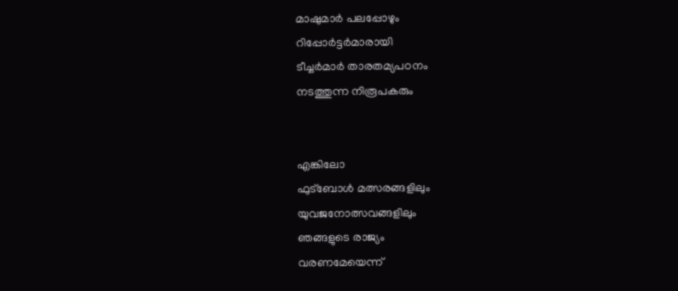മാഷുമാര്‍ പലപ്പോഴും
റിപ്പോര്‍ട്ടര്‍മാരായി
ടീച്ചര്‍മാര്‍ താരതമ്യപഠനം
നടത്തുന്ന നിരൂപകരും


എങ്കിലോ
ഫുട്ബോള്‍ മത്സരങ്ങളിലും
യുവജനോത്സവങ്ങളിലും
ഞങ്ങളുടെ രാജ്യം
വരണമേയെന്ന്‌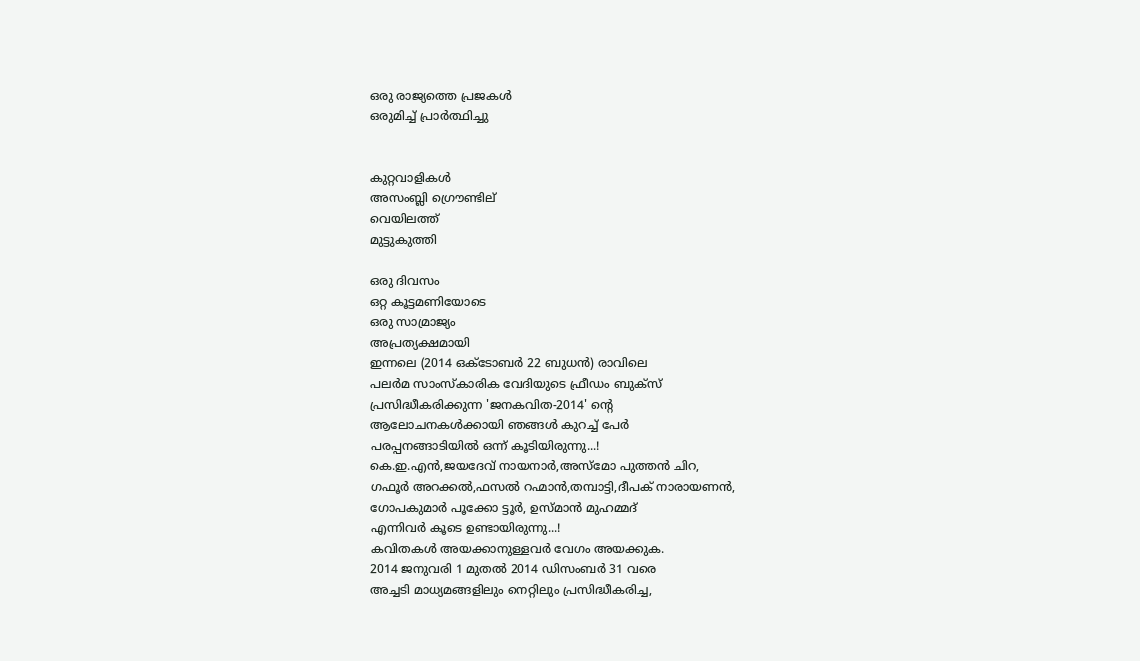ഒരു രാജ്യത്തെ പ്രജകള്‍
ഒരുമിച്ച് പ്രാര്‍‌ത്ഥിച്ചു


കുറ്റവാളികള്‍
അസംബ്ലി ഗ്രൌണ്ടില്
വെയിലത്ത്
മുട്ടുകുത്തി

ഒരു ദിവസം
ഒറ്റ കൂട്ടമണിയോടെ
ഒരു സാമ്രാജ്യം
അപ്രത്യക്ഷമായി
ഇന്നലെ (2014 ഒക്ടോബർ 22 ബുധൻ) രാവിലെ
പലർമ സാംസ്കാരിക വേദിയുടെ ഫ്രീഡം ബുക്സ്
പ്രസിദ്ധീകരിക്കുന്ന 'ജനകവിത-2014' ന്റെ
ആലോചനകൾക്കായി ഞങ്ങൾ കുറച്ച് പേർ
പരപ്പനങ്ങാടിയിൽ ഒന്ന് കൂടിയിരുന്നു...!
കെ.ഇ.എൻ,ജയദേവ് നായനാർ,അസ്മോ പുത്തൻ ചിറ,
ഗഫൂർ അറക്കൽ,ഫസൽ റഹ്മാൻ,തമ്പാട്ടി,ദീപക് നാരായണൻ,
ഗോപകുമാർ പൂക്കോ ട്ടൂർ, ഉസ്മാൻ മുഹമ്മദ്‌
എന്നിവർ കൂടെ ഉണ്ടായിരുന്നു...!
കവിതകൾ അയക്കാനുള്ളവർ വേഗം അയക്കുക.
2014 ജനുവരി 1 മുതൽ 2014 ഡിസംബർ 31 വരെ
അച്ചടി മാധ്യമങ്ങളിലും നെറ്റിലും പ്രസിദ്ധീകരിച്ച,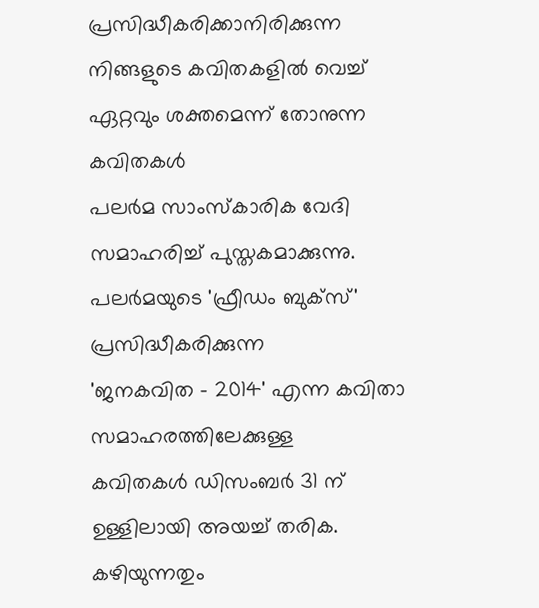പ്രസിദ്ധീകരിക്കാനിരിക്കുന്ന നിങ്ങളുടെ കവിതകളിൽ വെച്ച്
ഏറ്റവും ശക്തമെന്ന് തോനുന്ന കവിതകൾ
പലർമ സാംസ്കാരിക വേദി സമാഹരിച്ച് പുസ്തകമാക്കുന്നു.
പലർമയുടെ 'ഫ്രീഡം ബുക്സ്' പ്രസിദ്ധീകരിക്കുന്ന
'ജനകവിത - 2014' എന്ന കവിതാ സമാഹരത്തിലേക്കുള്ള
കവിതകൾ ഡിസംബർ 31 ന് ഉള്ളിലായി അയച്ച് തരിക.
കഴിയുന്നതും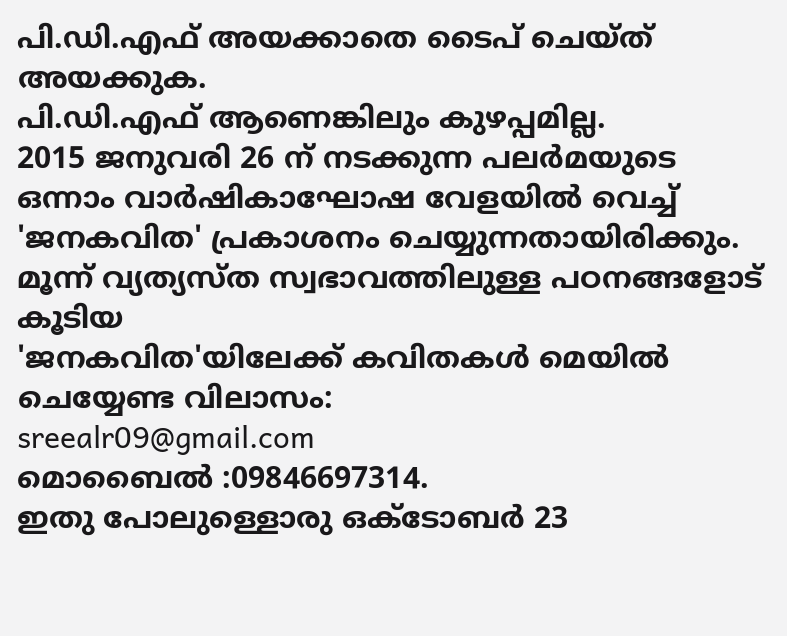പി.ഡി.എഫ് അയക്കാതെ ടൈപ് ചെയ്ത് അയക്കുക.
പി.ഡി.എഫ് ആണെങ്കിലും കുഴപ്പമില്ല.
2015 ജനുവരി 26 ന് നടക്കുന്ന പലർമയുടെ
ഒന്നാം വാർഷികാഘോഷ വേളയിൽ വെച്ച്
'ജനകവിത' പ്രകാശനം ചെയ്യുന്നതായിരിക്കും.
മൂന്ന് വ്യത്യസ്ത സ്വഭാവത്തിലുള്ള പഠനങ്ങളോട് കൂടിയ
'ജനകവിത'യിലേക്ക് കവിതകൾ മെയിൽ ചെയ്യേണ്ട വിലാസം:
sreealr09@gmail.com
മൊബൈൽ :09846697314.
ഇതു പോലുള്ളൊരു ഒക്ടോബർ 23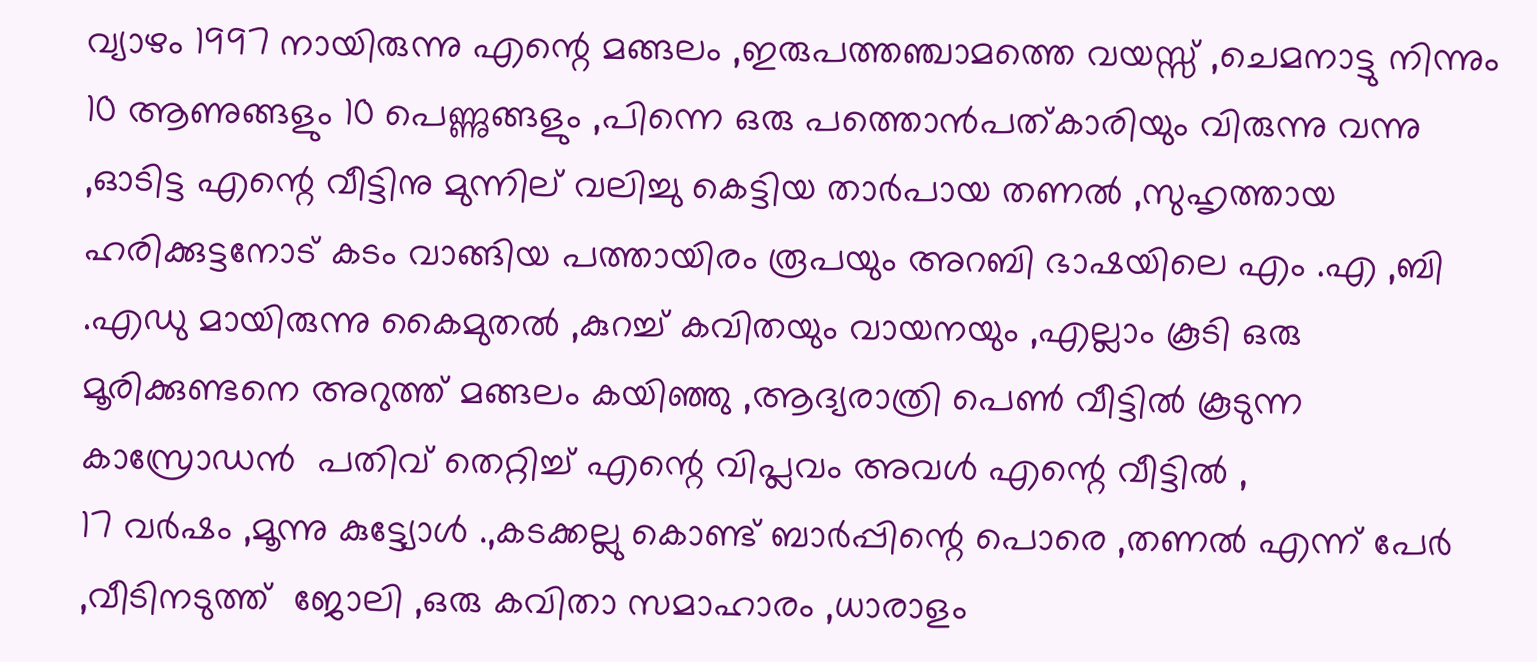വ്യാഴം 1997 നായിരുന്നു എന്റെ മങ്ങലം ,ഇരുപത്തഞ്ചാമത്തെ വയസ്സ് ,ചെമനാട്ടു നിന്നും 10 ആണുങ്ങളും 10 പെണ്ണുങ്ങളും ,പിന്നെ ഒരു പത്തൊൻപത്കാരിയും വിരുന്നു വന്നു ,ഓടിട്ട എന്റെ വീട്ടിനു മുന്നില് വലിച്ചു കെട്ടിയ താർപായ തണൽ ,സുഹൃത്തായ ഹരിക്കുട്ടനോട് കടം വാങ്ങിയ പത്തായിരം രൂപയും അറബി ഭാഷയിലെ എം .എ ,ബി .എഡു മായിരുന്നു കൈമുതൽ ,കുറച്ച്‌ കവിതയും വായനയും ,എല്ലാം കൂടി ഒരു മൂരിക്കുണ്ടനെ അറുത്ത് മങ്ങലം കയിഞ്ഞു ,ആദ്യരാത്രി പെണ്‍ വീട്ടിൽ കൂടുന്ന കാസ്രോഡൻ  പതിവ് തെറ്റിച്ച് എന്റെ വിപ്ലവം അവൾ എന്റെ വീട്ടിൽ ,
17 വർഷം ,മൂന്നു കുട്ട്യോൾ .,കടക്കല്ലു കൊണ്ട് ബാർപ്പിന്റെ പൊരെ ,തണൽ എന്ന് പേർ ,വീടിനടുത്ത്  ജോലി ,ഒരു കവിതാ സമാഹാരം ,ധാരാളം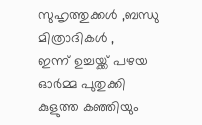സുഹൃത്തുക്കൾ ,ബന്ധു മിത്രാദികൾ ,
ഇന്ന് ഉച്ചയ്ക്ക് പഴയ ഓർമ്മ പുതുക്കി
കുളുത്ത കഞ്ഞിയും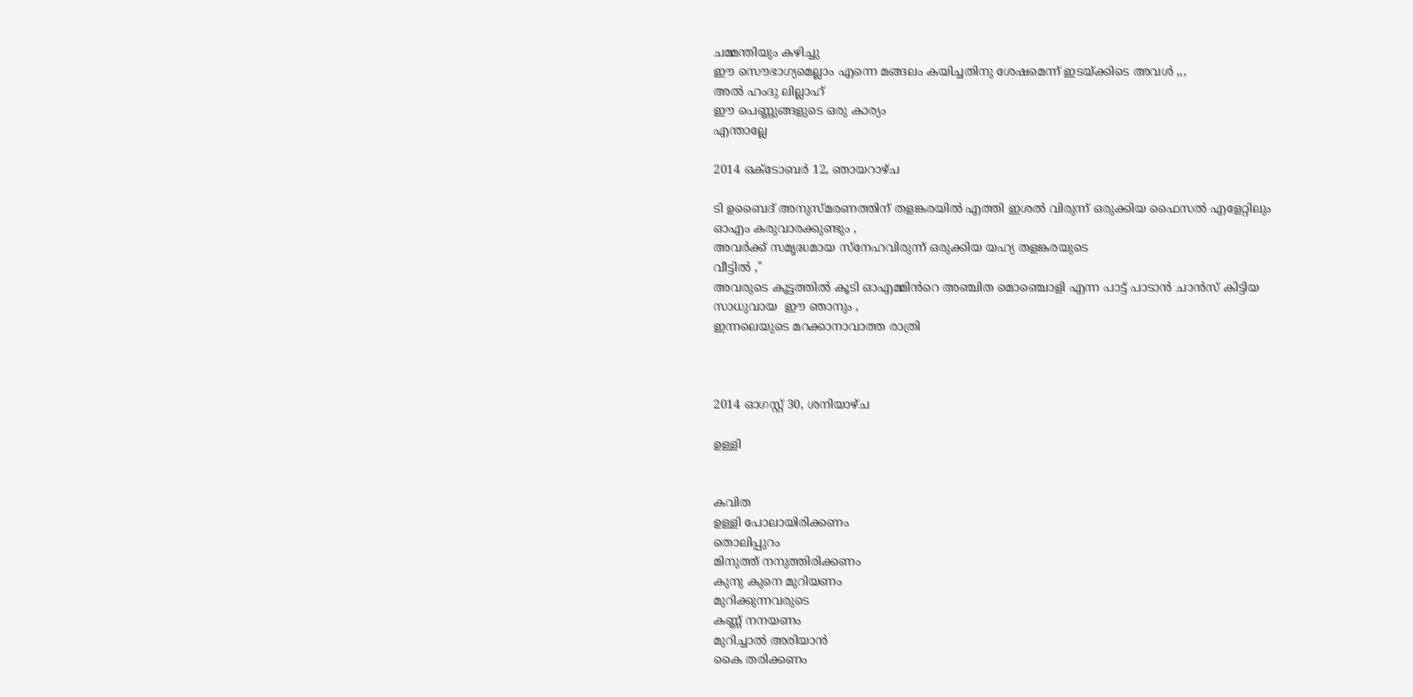ചമ്മന്തിയും കഴിച്ചു
ഈ സൌഭാഗ്യമെല്ലാം എന്നെ മങ്ങലം കയിച്ചതിനു ശേഷമെന്ന് ഇടയ്ക്കിടെ അവൾ ,,,
അൽ ഹംദു ലില്ലാഹ്
ഈ പെണ്ണുങ്ങളുടെ ഒരു കാര്യം
എന്താല്ലേ

2014 ഒക്‌ടോബർ 12, ഞായറാഴ്‌ച

ടി ഉബൈദ് അനുസ്മരണത്തിന് തളങ്കരയിൽ എത്തി ഇശൽ വിരുന്ന് ഒരുക്കിയ ഫൈസൽ എളേറ്റിലും ഓഎം കരുവാരക്കുണ്ടും ,
അവർക്ക് സമൃദ്ധമായ സ്നേഹവിരുന്ന് ഒരുക്കിയ യഹ്യ തളങ്കരയുടെ
വീട്ടിൽ ,''
അവരുടെ കൂട്ടത്തിൽ കൂടി ഓഎമ്മിൻറെ അഞ്ചിത മൊഞ്ചൊളി എന്ന പാട്ട് പാടാൻ ചാൻസ് കിട്ടിയ സാധുവായ  ഈ ഞാനും ,
ഇന്നലെയുടെ മറക്കാനാവാത്ത രാത്രി



2014 ഓഗസ്റ്റ് 30, ശനിയാഴ്‌ച

ഉള്ളി


കവിത
ഉള്ളി പോലായിരിക്കണം
തൊലിപ്പുറം
മിനുത്ത് നനുത്തിരിക്കണം
കുനു കുനെ മുറിയണം
മുറിക്കുന്നവരുടെ
കണ്ണ് നനയണം
മുറിച്ചാല്‍ അരിയാന്‍
കൈ തരിക്കണം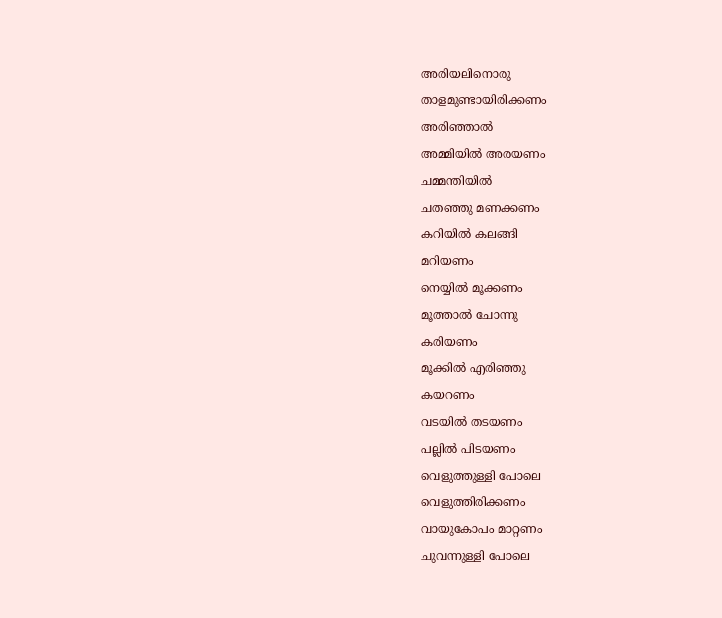അരിയലിനൊരു
താളമുണ്ടായിരിക്കണം
അരിഞ്ഞാല്‍
അമ്മിയില്‍ അരയണം
ചമ്മന്തിയില്‍
ചതഞ്ഞു മണക്കണം
കറിയില്‍ കലങ്ങി
മറിയണം
നെയ്യില്‍ മൂക്കണം
മൂത്താല്‍ ചോന്നു
കരിയണം
മൂക്കില്‍ എരിഞ്ഞു
കയറണം
വടയില്‍ തടയണം
പല്ലില്‍ പിടയണം
വെളുത്തുള്ളി പോലെ
വെളുത്തിരിക്കണം
വായുകോപം മാറ്റണം
ചുവന്നുള്ളി പോലെ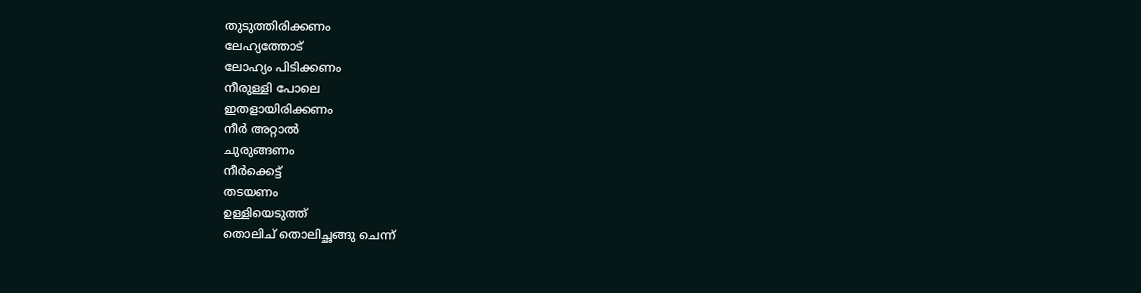തുടുത്തിരിക്കണം
ലേഹ്യത്തോട്‌
ലോഹ്യം പിടിക്കണം
നീരുള്ളി പോലെ
ഇതളായിരിക്കണം
നീര്‍ അറ്റാല്‍
ചുരുങ്ങണം
നീര്‍ക്കെട്ട്
തടയണം
ഉള്ളിയെടുത്ത്
തൊലിച് തൊലിച്ഛങ്ങു ചെന്ന്‍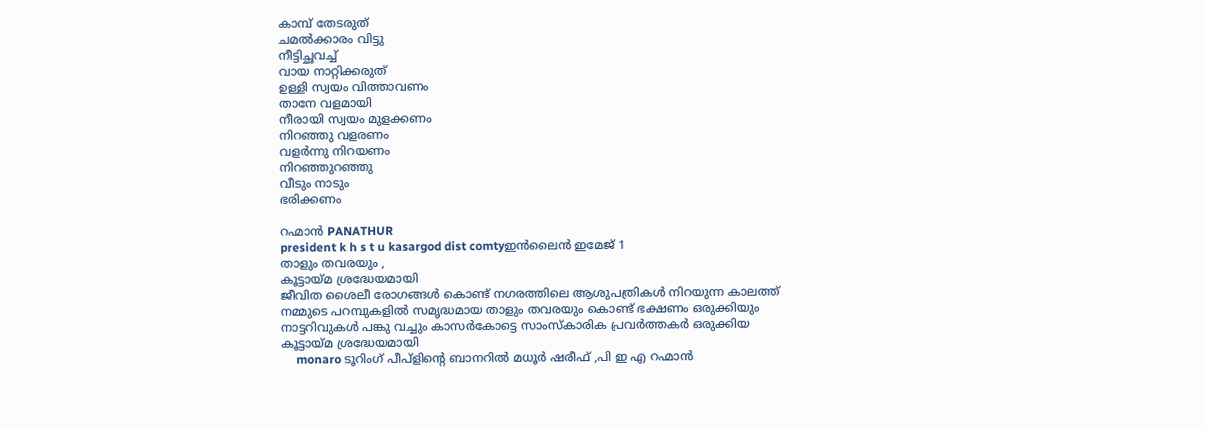കാമ്പ് തേടരുത്
ചമല്‍ക്കാരം വിട്ടു
നീട്ടിച്ഛവച്ച്
വായ നാറ്റിക്കരുത്‌
ഉള്ളി സ്വയം വിത്താവണം
താനേ വളമായി
നീരായി സ്വയം മുളക്കണം
നിറഞ്ഞു വളരണം
വളര്‍ന്നു നിറയണം
നിറഞ്ഞുറഞ്ഞു
വീടും നാടും
ഭരിക്കണം

റഹ്മാന്‍ PANATHUR
president k h s t u kasargod dist comtyഇൻലൈൻ ഇമേജ് 1
താളും തവരയും ,
കൂട്ടായ്മ ശ്രദ്ധേയമായി
ജീവിത ശൈലീ രോഗങ്ങൾ കൊണ്ട് നഗരത്തിലെ ആശുപത്രികൾ നിറയുന്ന കാലത്ത് നമ്മുടെ പറമ്പുകളിൽ സമൃദ്ധമായ താളും തവരയും കൊണ്ട് ഭക്ഷണം ഒരുക്കിയും നാട്ടറിവുകൾ പങ്കു വച്ചും കാസർകോട്ടെ സാംസ്കാരിക പ്രവർത്തകർ ഒരുക്കിയ കൂട്ടായ്മ ശ്രദ്ധേയമായി
     monaro ടൂറിംഗ് പീപ്ളിന്റെ ബാനറിൽ മധൂർ ഷരീഫ് ,പി ഇ എ റഹ്മാൻ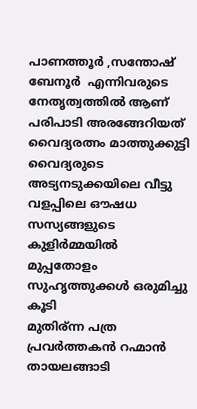പാണത്തൂർ ,സന്തോഷ്‌ ബേനൂർ  എന്നിവരുടെ നേതൃത്വത്തിൽ ആണ് പരിപാടി അരങ്ങേറിയത് വൈദ്യരത്നം മാത്തുക്കുട്ടി വൈദ്യരുടെ അട്യനടുക്കയിലെ വീട്ടു വളപ്പിലെ ഔഷധ സസ്യങ്ങളുടെ കുളിർമ്മയിൽ മുപ്പതോളം സുഹൃത്തുക്കൾ ഒരുമിച്ചു കൂടി
മുതിര്ന്ന പത്ര പ്രവർത്തകൻ റഹ്മാൻ തായലങ്ങാടി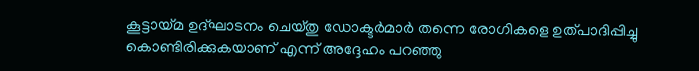കൂട്ടായ്മ ഉദ്ഘാടനം ചെയ്തു ഡോക്ടർമാർ തന്നെ രോഗികളെ ഉത്പാദിപ്പിച്ചു കൊണ്ടിരിക്കുകയാണ് എന്ന് അദ്ദേഹം പറഞ്ഞു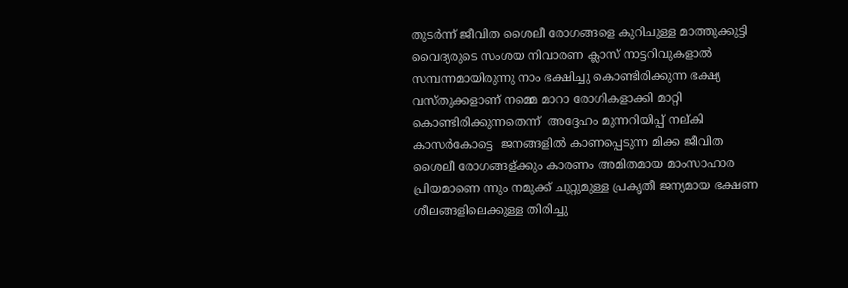തുടർന്ന് ജീവിത ശൈലീ രോഗങ്ങളെ കുറിചുള്ള മാത്തുക്കുട്ടി വൈദ്യരുടെ സംശയ നിവാരണ ക്ലാസ് നാട്ടറിവുകളാൽ സമ്പന്നമായിരുന്നു നാം ഭക്ഷിച്ചു കൊണ്ടിരിക്കുന്ന ഭക്ഷ്യ വസ്തുക്കളാണ് നമ്മെ മാറാ രോഗികളാക്കി മാറ്റി കൊണ്ടിരിക്കുന്നതെന്ന്  അദ്ദേഹം മുന്നറിയിപ്പ് നല്കി കാസർകോട്ടെ  ജനങ്ങളിൽ കാണപ്പെടുന്ന മിക്ക ജീവിത ശൈലീ രോഗങ്ങള്ക്കും കാരണം അമിതമായ മാംസാഹാര പ്രിയമാണെ ന്നും നമുക്ക് ചുറ്റുമുള്ള പ്രകൃതീ ജന്യമായ ഭക്ഷണ ശീലങ്ങളിലെക്കുള്ള തിരിച്ചു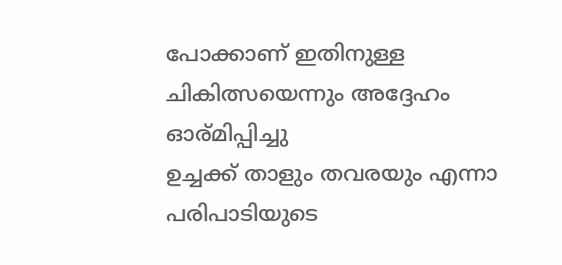പോക്കാണ് ഇതിനുള്ള ചികിത്സയെന്നും അദ്ദേഹം ഓര്മിപ്പിച്ചു
ഉച്ചക്ക് താളും തവരയും എന്നാ പരിപാടിയുടെ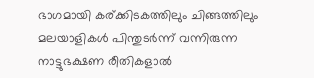ഭാഗമായി കര്ക്കിടകത്തിലും ചിങ്ങത്തിലും മലയാളികൾ പിന്തുടർന്ന് വന്നിരുന്ന നാട്ടുഭക്ഷണ രീതികളാൽ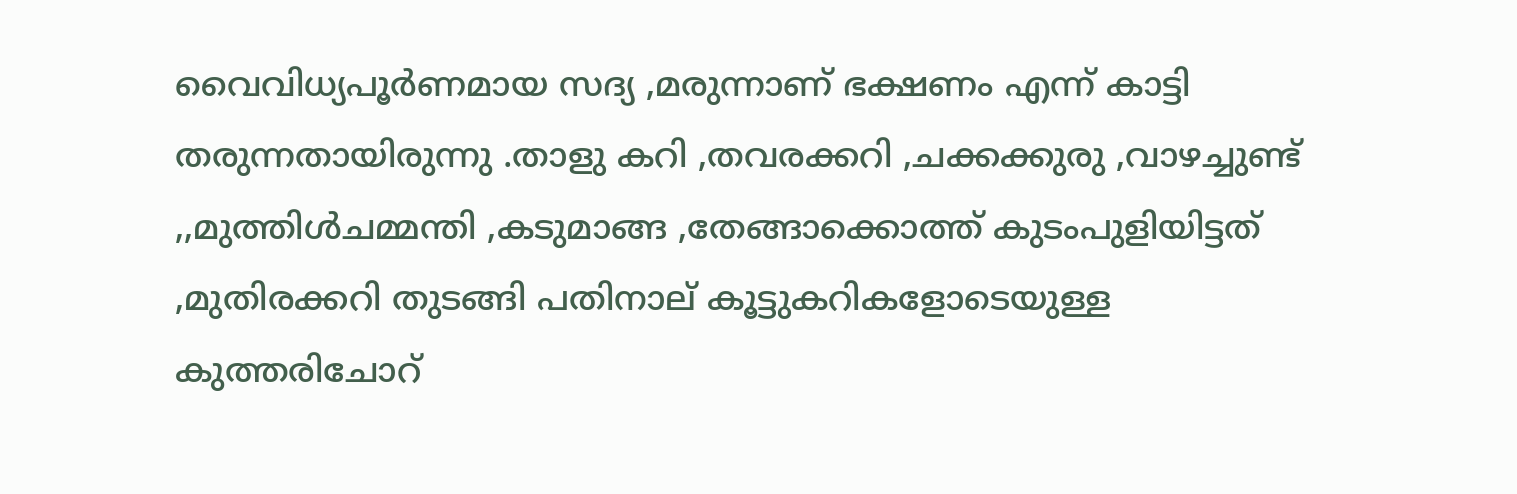വൈവിധ്യപൂർണമായ സദ്യ ,മരുന്നാണ് ഭക്ഷണം എന്ന് കാട്ടി തരുന്നതായിരുന്നു .താളു കറി ,തവരക്കറി ,ചക്കക്കുരു ,വാഴച്ചുണ്ട് ,,മുത്തിൾചമ്മന്തി ,കടുമാങ്ങ ,തേങ്ങാക്കൊത്ത് കുടംപുളിയിട്ടത് ,മുതിരക്കറി തുടങ്ങി പതിനാല് കൂട്ടുകറികളോടെയുള്ള  കുത്തരിചോറ്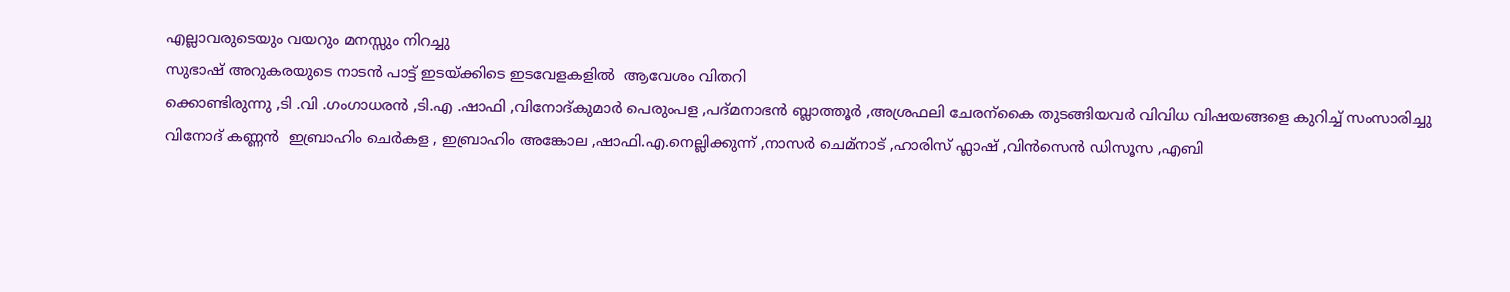എല്ലാവരുടെയും വയറും മനസ്സും നിറച്ചു
സുഭാഷ് അറുകരയുടെ നാടൻ പാട്ട് ഇടയ്ക്കിടെ ഇടവേളകളിൽ  ആവേശം വിതറി
ക്കൊണ്ടിരുന്നു ,ടി .വി .ഗംഗാധരൻ ,ടി.എ .ഷാഫി ,വിനോദ്കുമാർ പെരുംപള ,പദ്മനാഭൻ ബ്ലാത്തൂർ ,അശ്രഫലി ചേരന്കൈ തുടങ്ങിയവർ വിവിധ വിഷയങ്ങളെ കുറിച്ച് സംസാരിച്ചു
വിനോദ് കണ്ണൻ  ഇബ്രാഹിം ചെർകള , ഇബ്രാഹിം അങ്കോല ,ഷാഫി.എ.നെല്ലിക്കുന്ന് ,നാസർ ചെമ്നാട് ,ഹാരിസ് ഫ്ലാഷ് ,വിൻസെൻ ഡിസൂസ ,എബി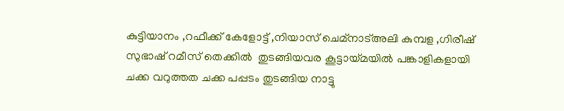കുട്ടിയാനം ,റഫീക്ക് കേളോട്ട് ,നിയാസ് ചെമ്നാട്അലി കുമ്പള ,ഗിരീഷ്‌ സുഭാഷ് റമീസ് തെക്കിൽ  തുടങ്ങിയവര കൂട്ടായ്മയിൽ പങ്കാളികളായി
ചക്ക വറുത്തത ചക്ക പപ്പടം തുടങ്ങിയ നാട്ടു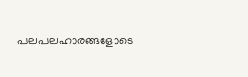പലപലഹാരങ്ങളോടെ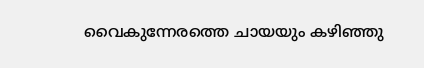വൈകുന്നേരത്തെ ചായയും കഴിഞ്ഞു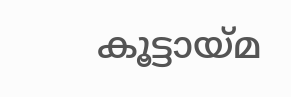കൂട്ടായ്മ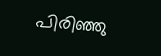പിരിഞ്ഞു